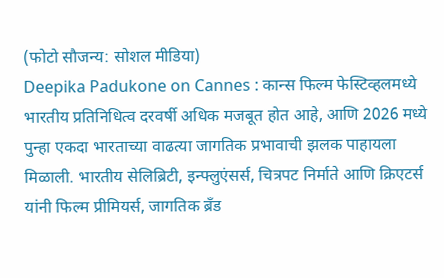(फोटो सौजन्य: सोशल मीडिया)
Deepika Padukone on Cannes : कान्स फिल्म फेस्टिव्हलमध्ये भारतीय प्रतिनिधित्व दरवर्षी अधिक मजबूत होत आहे, आणि 2026 मध्ये पुन्हा एकदा भारताच्या वाढत्या जागतिक प्रभावाची झलक पाहायला मिळाली. भारतीय सेलिब्रिटी, इन्फ्लुएंसर्स, चित्रपट निर्माते आणि क्रिएटर्स यांनी फिल्म प्रीमियर्स, जागतिक ब्रँड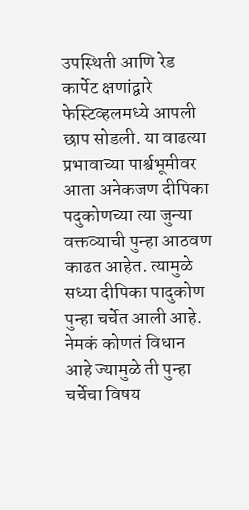उपस्थिती आणि रेड कार्पेट क्षणांद्वारे फेस्टिव्हलमध्ये आपली छाप सोडली. या वाढत्या प्रभावाच्या पार्श्वभूमीवर आता अनेकजण दीपिका पदुकोणच्या त्या जुन्या वक्तव्याची पुन्हा आठवण काढत आहेत. त्यामुळे सध्या दीपिका पादुकोण पुन्हा चर्चेत आली आहे. नेमकं कोणतं विधान आहे ज्यामुळे ती पुन्हा चर्चेचा विषय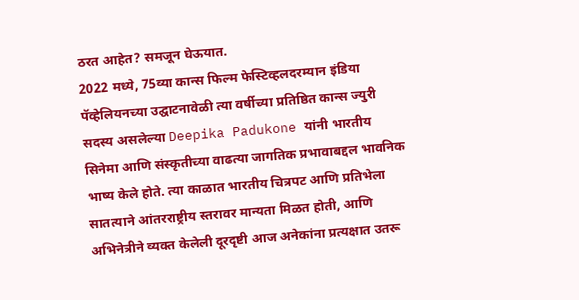ठरत आहेत? समजून घेऊयात.
2022 मध्ये, 75व्या कान्स फिल्म फेस्टिव्हलदरम्यान इंडिया पॅव्हेलियनच्या उद्घाटनावेळी त्या वर्षीच्या प्रतिष्ठित कान्स ज्युरी सदस्य असलेल्या Deepika Padukone यांनी भारतीय सिनेमा आणि संस्कृतीच्या वाढत्या जागतिक प्रभावाबद्दल भावनिक भाष्य केले होते. त्या काळात भारतीय चित्रपट आणि प्रतिभेला सातत्याने आंतरराष्ट्रीय स्तरावर मान्यता मिळत होती, आणि अभिनेत्रीने व्यक्त केलेली दूरदृष्टी आज अनेकांना प्रत्यक्षात उतरू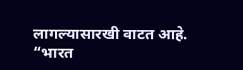लागल्यासारखी वाटत आहे.
“भारत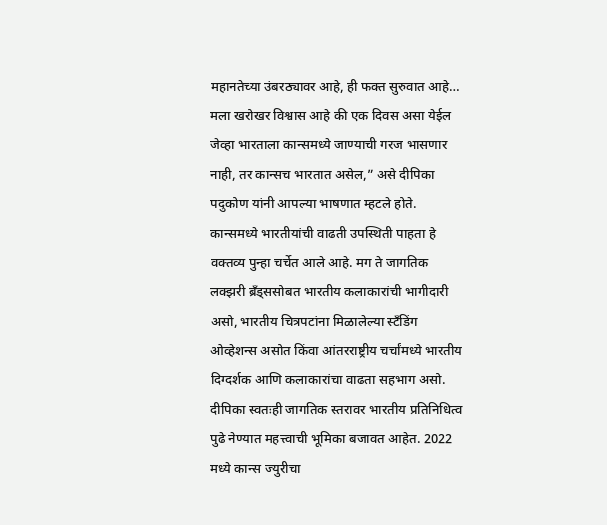महानतेच्या उंबरठ्यावर आहे, ही फक्त सुरुवात आहे… मला खरोखर विश्वास आहे की एक दिवस असा येईल जेव्हा भारताला कान्समध्ये जाण्याची गरज भासणार नाही, तर कान्सच भारतात असेल,” असे दीपिका पदुकोण यांनी आपल्या भाषणात म्हटले होते.
कान्समध्ये भारतीयांची वाढती उपस्थिती पाहता हे वक्तव्य पुन्हा चर्चेत आले आहे. मग ते जागतिक लक्झरी ब्रँड्ससोबत भारतीय कलाकारांची भागीदारी असो, भारतीय चित्रपटांना मिळालेल्या स्टँडिंग ओव्हेशन्स असोत किंवा आंतरराष्ट्रीय चर्चांमध्ये भारतीय दिग्दर्शक आणि कलाकारांचा वाढता सहभाग असो.
दीपिका स्वतःही जागतिक स्तरावर भारतीय प्रतिनिधित्व पुढे नेण्यात महत्त्वाची भूमिका बजावत आहेत. 2022 मध्ये कान्स ज्युरीचा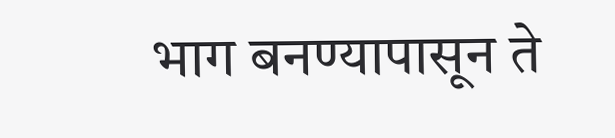भाग बनण्यापासून ते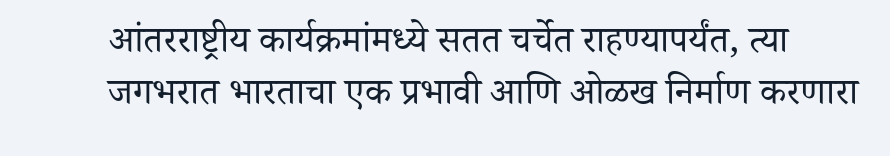आंतरराष्ट्रीय कार्यक्रमांमध्ये सतत चर्चेत राहण्यापर्यंत, त्या जगभरात भारताचा एक प्रभावी आणि ओळख निर्माण करणारा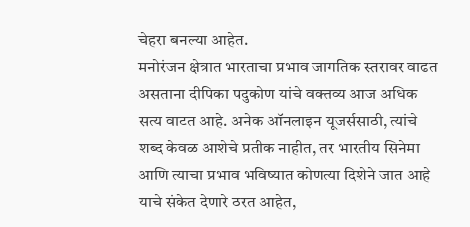चेहरा बनल्या आहेत.
मनोरंजन क्षेत्रात भारताचा प्रभाव जागतिक स्तरावर वाढत असताना दीपिका पदुकोण यांचे वक्तव्य आज अधिक सत्य वाटत आहे. अनेक ऑनलाइन यूजर्ससाठी, त्यांचे शब्द केवळ आशेचे प्रतीक नाहीत, तर भारतीय सिनेमा आणि त्याचा प्रभाव भविष्यात कोणत्या दिशेने जात आहे याचे संकेत देणारे ठरत आहेत,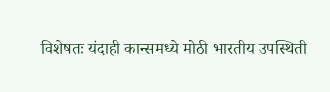विशेषतः यंदाही कान्समध्ये मोठी भारतीय उपस्थिती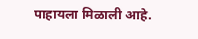पाहायला मिळाली आहे.